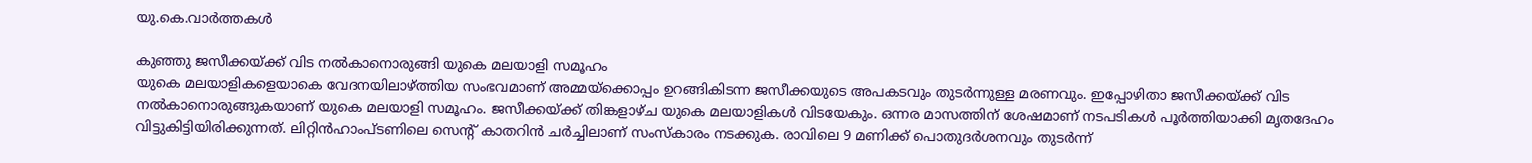യു.കെ.വാര്‍ത്തകള്‍

കുഞ്ഞു ജസീക്കയ്ക്ക് വിട നല്‍കാനൊരുങ്ങി യുകെ മലയാളി സമൂഹം
യുകെ മലയാളികളെയാകെ വേദനയിലാഴ്ത്തിയ സംഭവമാണ് അമ്മയ്‌ക്കൊപ്പം ഉറങ്ങികിടന്ന ജസീക്കയുടെ അപകടവും തുടര്‍ന്നുള്ള മരണവും. ഇപ്പോഴിതാ ജസീക്കയ്ക്ക് വിട നല്‍കാനൊരുങ്ങുകയാണ് യുകെ മലയാളി സമൂഹം. ജസീക്കയ്ക്ക് തിങ്കളാഴ്ച യുകെ മലയാളികള്‍ വിടയേകും. ഒന്നര മാസത്തിന് ശേഷമാണ് നടപടികള്‍ പൂര്‍ത്തിയാക്കി മൃതദേഹം വിട്ടുകിട്ടിയിരിക്കുന്നത്. ലിറ്റിന്‍ഹാംപ്ടണിലെ സെന്റ് കാതറിന്‍ ചര്‍ച്ചിലാണ് സംസ്‌കാരം നടക്കുക. രാവിലെ 9 മണിക്ക് പൊതുദര്‍ശനവും തുടര്‍ന്ന്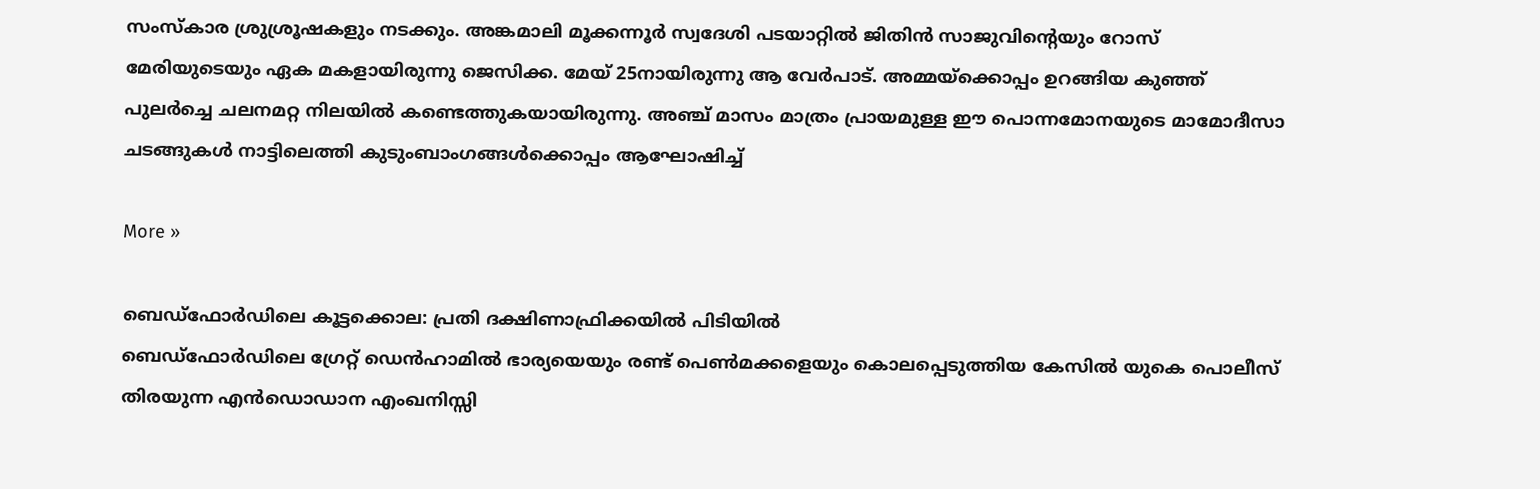സംസ്‌കാര ശ്രുശ്രൂഷകളും നടക്കും. അങ്കമാലി മൂക്കന്നൂര്‍ സ്വദേശി പടയാറ്റില്‍ ജിതിന്‍ സാജുവിന്റെയും റോസ് മേരിയുടെയും ഏക മകളായിരുന്നു ജെസിക്ക. മേയ് 25നായിരുന്നു ആ വേര്‍പാട്. അമ്മയ്‌ക്കൊപ്പം ഉറങ്ങിയ കുഞ്ഞ് പുലര്‍ച്ചെ ചലനമറ്റ നിലയില്‍ കണ്ടെത്തുകയായിരുന്നു. അഞ്ച് മാസം മാത്രം പ്രായമുള്ള ഈ പൊന്നമോനയുടെ മാമോദീസാ ചടങ്ങുകള്‍ നാട്ടിലെത്തി കുടുംബാംഗങ്ങള്‍ക്കൊപ്പം ആഘോഷിച്ച്

More »

ബെഡ്ഫോര്‍ഡിലെ കൂട്ടക്കൊല: പ്രതി ദക്ഷിണാഫ്രിക്കയില്‍ പിടിയില്‍
ബെഡ്ഫോര്‍ഡിലെ ഗ്രേറ്റ് ഡെന്‍ഹാമില്‍ ഭാര്യയെയും രണ്ട് പെണ്‍മക്കളെയും കൊലപ്പെടുത്തിയ കേസില്‍ യുകെ പൊലീസ് തിരയുന്ന എന്‍ഡൊഡാന എംഖനിസ്സി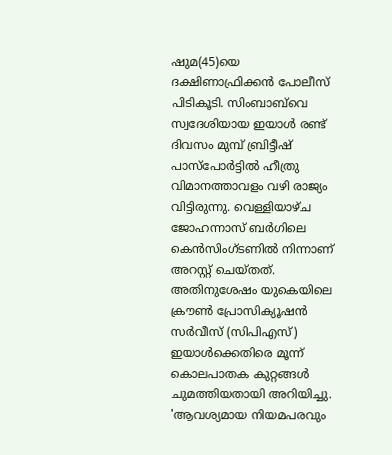ഷുമ(45)യെ ദക്ഷിണാഫ്രിക്കന്‍ പോലീസ് പിടികൂടി. സിംബാബ്‌വെ സ്വദേശിയായ ഇയാള്‍ രണ്ട് ദിവസം മുമ്പ് ബ്രിട്ടീഷ് പാസ്‌പോര്‍ട്ടില്‍ ഹീത്രു വിമാനത്താവളം വഴി രാജ്യം വിട്ടിരുന്നു. വെള്ളിയാഴ്ച ജോഹന്നാസ് ബര്‍ഗിലെ കെന്‍സിംഗ്ടണില്‍ നിന്നാണ് അറസ്റ്റ് ചെയ്തത്. അതിനുശേഷം യുകെയിലെ ക്രൗണ്‍ പ്രോസിക്യൂഷന്‍ സര്‍വീസ് (സിപിഎസ്) ഇയാള്‍ക്കെതിരെ മൂന്ന് കൊലപാതക കുറ്റങ്ങള്‍ ചുമത്തിയതായി അറിയിച്ചു. 'ആവശ്യമായ നിയമപരവും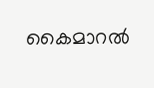കൈമാറല്‍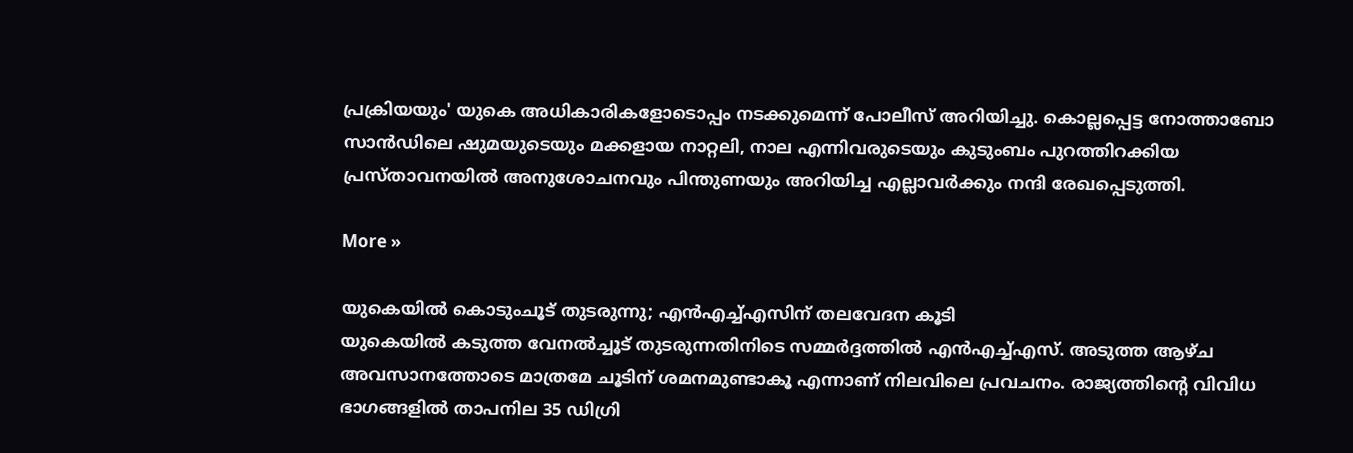പ്രക്രിയയും' യുകെ അധികാരികളോടൊപ്പം നടക്കുമെന്ന് പോലീസ് അറിയിച്ചു. കൊല്ലപ്പെട്ട നോത്താബോ സാന്‍ഡിലെ ഷുമയുടെയും മക്കളായ നാറ്റലി, നാല എന്നിവരുടെയും കുടുംബം പുറത്തിറക്കിയ പ്രസ്താവനയില്‍ അനുശോചനവും പിന്തുണയും അറിയിച്ച എല്ലാവര്‍ക്കും നന്ദി രേഖപ്പെടുത്തി.

More »

യുകെയില്‍ കൊടുംചൂട് തുടരുന്നു; എന്‍എച്ച്എസിന് തലവേദന കൂടി
യുകെയില്‍ കടുത്ത വേനല്‍ച്ചൂട് തുടരുന്നതിനിടെ സമ്മര്‍ദ്ദത്തില്‍ എന്‍എച്ച്എസ്. അടുത്ത ആഴ്ച അവസാനത്തോടെ മാത്രമേ ചൂടിന് ശമനമുണ്ടാകൂ എന്നാണ് നിലവിലെ പ്രവചനം. രാജ്യത്തിന്റെ വിവിധ ഭാഗങ്ങളില്‍ താപനില 35 ഡിഗ്രി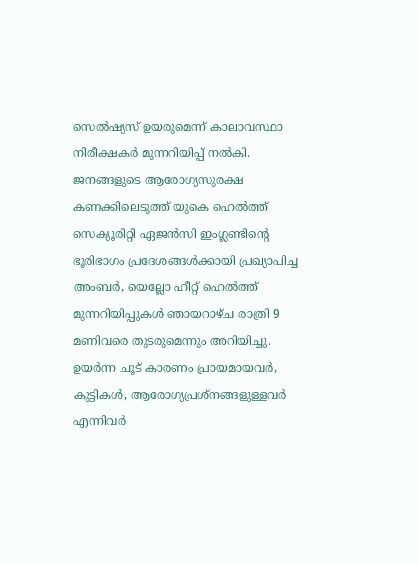സെല്‍ഷ്യസ് ഉയരുമെന്ന് കാലാവസ്ഥാ നിരീക്ഷകര്‍ മുന്നറിയിപ്പ് നല്‍കി. ജനങ്ങളുടെ ആരോഗ്യസുരക്ഷ കണക്കിലെടുത്ത് യുകെ ഹെല്‍ത്ത് സെക്യൂരിറ്റി ഏജന്‍സി ഇംഗ്ലണ്ടിന്റെ ഭൂരിഭാഗം പ്രദേശങ്ങള്‍ക്കായി പ്രഖ്യാപിച്ച അംബര്‍, യെല്ലോ ഹീറ്റ് ഹെല്‍ത്ത് മുന്നറിയിപ്പുകള്‍ ഞായറാഴ്ച രാത്രി 9 മണിവരെ തുടരുമെന്നും അറിയിച്ചു. ഉയര്‍ന്ന ചൂട് കാരണം പ്രായമായവര്‍, കുട്ടികള്‍, ആരോഗ്യപ്രശ്‌നങ്ങളുള്ളവര്‍ എന്നിവര്‍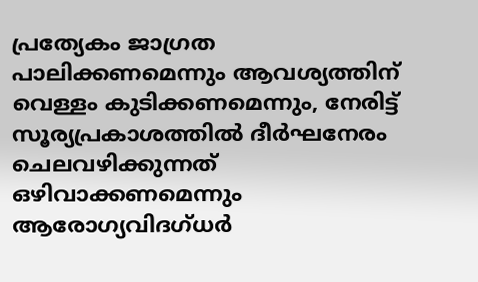പ്രത്യേകം ജാഗ്രത പാലിക്കണമെന്നും ആവശ്യത്തിന് വെള്ളം കുടിക്കണമെന്നും, നേരിട്ട് സൂര്യപ്രകാശത്തില്‍ ദീര്‍ഘനേരം ചെലവഴിക്കുന്നത് ഒഴിവാക്കണമെന്നും ആരോഗ്യവിദഗ്ധര്‍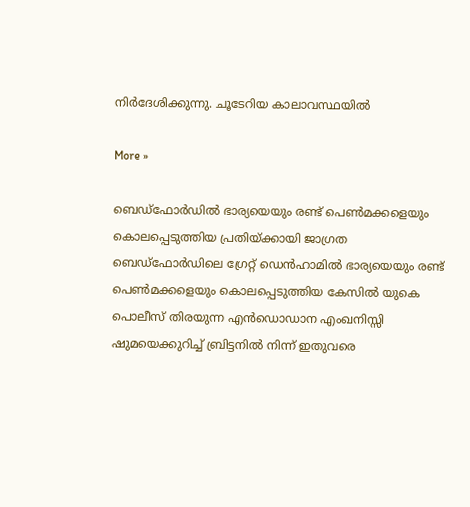നിര്‍ദേശിക്കുന്നു. ചൂടേറിയ കാലാവസ്ഥയില്‍

More »

ബെഡ്ഫോര്‍ഡില്‍ ഭാര്യയെയും രണ്ട് പെണ്‍മക്കളെയും കൊലപ്പെടുത്തിയ പ്രതിയ്ക്കായി ജാഗ്രത
ബെഡ്ഫോര്‍ഡിലെ ഗ്രേറ്റ് ഡെന്‍ഹാമില്‍ ഭാര്യയെയും രണ്ട് പെണ്‍മക്കളെയും കൊലപ്പെടുത്തിയ കേസില്‍ യുകെ പൊലീസ് തിരയുന്ന എന്‍ഡൊഡാന എംഖനിസ്സി ഷുമയെക്കുറിച്ച് ബ്രിട്ടനില്‍ നിന്ന് ഇതുവരെ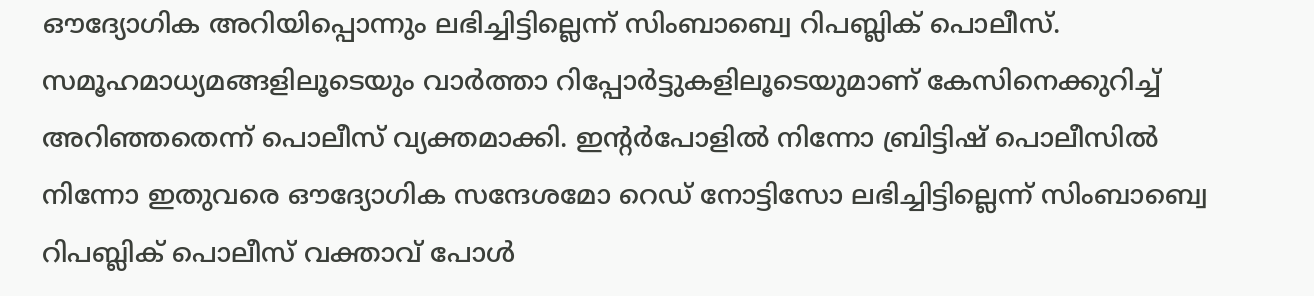ഔദ്യോഗിക അറിയിപ്പൊന്നും ലഭിച്ചിട്ടില്ലെന്ന് സിംബാബ്വെ റിപബ്ലിക് പൊലീസ്. സമൂഹമാധ്യമങ്ങളിലൂടെയും വാര്‍ത്താ റിപ്പോര്‍ട്ടുകളിലൂടെയുമാണ് കേസിനെക്കുറിച്ച് അറിഞ്ഞതെന്ന് പൊലീസ് വ്യക്തമാക്കി. ഇന്റര്‍പോളില്‍ നിന്നോ ബ്രിട്ടിഷ് പൊലീസില്‍ നിന്നോ ഇതുവരെ ഔദ്യോഗിക സന്ദേശമോ റെഡ് നോട്ടിസോ ലഭിച്ചിട്ടില്ലെന്ന് സിംബാബ്വെ റിപബ്ലിക് പൊലീസ് വക്താവ് പോള്‍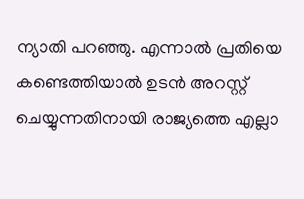ന്യാതി പറഞ്ഞു. എന്നാല്‍ പ്രതിയെ കണ്ടെത്തിയാല്‍ ഉടന്‍ അറസ്റ്റ് ചെയ്യുന്നതിനായി രാജ്യത്തെ എല്ലാ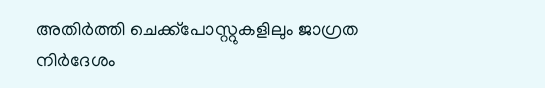അതിര്‍ത്തി ചെക്ക്പോസ്റ്റുകളിലും ജാഗ്രത നിര്‍ദേശം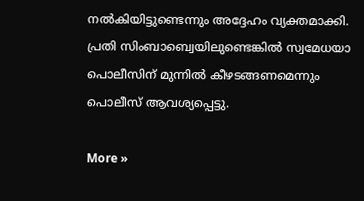നല്‍കിയിട്ടുണ്ടെന്നും അദ്ദേഹം വ്യക്തമാക്കി. പ്രതി സിംബാബ്വെയിലുണ്ടെങ്കില്‍ സ്വമേധയാ പൊലീസിന് മുന്നില്‍ കീഴടങ്ങണമെന്നും പൊലീസ് ആവശ്യപ്പെട്ടു.

More »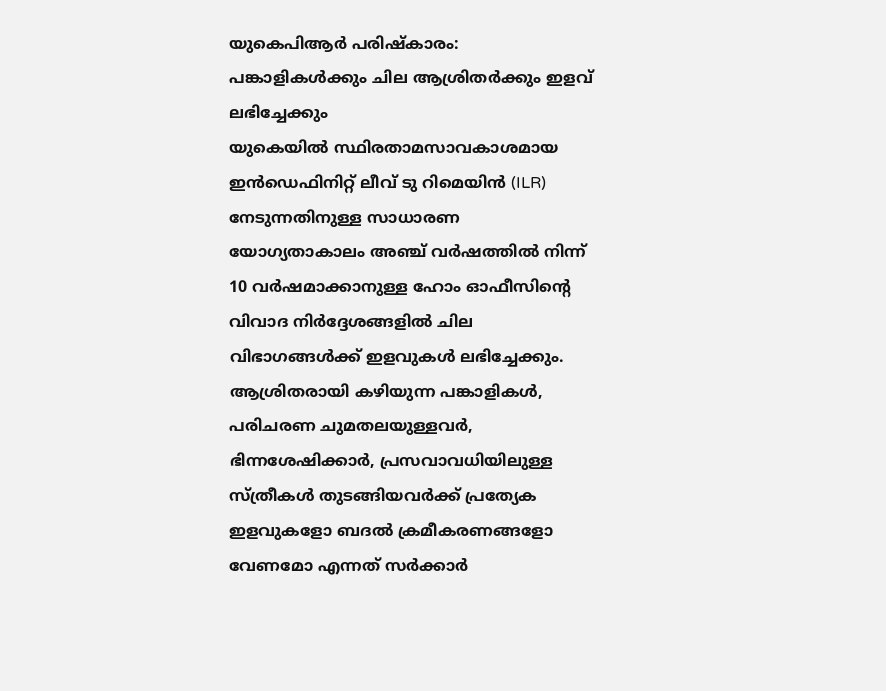യുകെപിആര്‍ പരിഷ്‌കാരം: പങ്കാളികള്‍ക്കും ചില ആശ്രിതര്‍ക്കും ഇളവ് ലഭിച്ചേക്കും
യുകെയില്‍ സ്ഥിരതാമസാവകാശമായ ഇന്‍ഡെഫിനിറ്റ് ലീവ് ടു റിമെയിന്‍ (ILR) നേടുന്നതിനുള്ള സാധാരണ യോഗ്യതാകാലം അഞ്ച് വര്‍ഷത്തില്‍ നിന്ന് 10 വര്‍ഷമാക്കാനുള്ള ഹോം ഓഫീസിന്റെ വിവാദ നിര്‍ദ്ദേശങ്ങളില്‍ ചില വിഭാഗങ്ങള്‍ക്ക് ഇളവുകള്‍ ലഭിച്ചേക്കും. ആശ്രിതരായി കഴിയുന്ന പങ്കാളികള്‍, പരിചരണ ചുമതലയുള്ളവര്‍, ഭിന്നശേഷിക്കാര്‍, പ്രസവാവധിയിലുള്ള സ്ത്രീകള്‍ തുടങ്ങിയവര്‍ക്ക് പ്രത്യേക ഇളവുകളോ ബദല്‍ ക്രമീകരണങ്ങളോ വേണമോ എന്നത് സര്‍ക്കാര്‍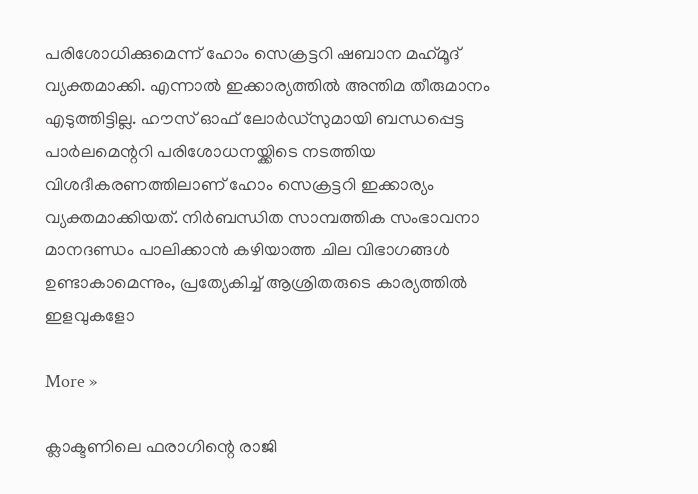പരിശോധിക്കുമെന്ന് ഹോം സെക്രട്ടറി ഷബാന മഹ്‌മൂദ് വ്യക്തമാക്കി. എന്നാല്‍ ഇക്കാര്യത്തില്‍ അന്തിമ തീരുമാനം എടുത്തിട്ടില്ല. ഹൗസ് ഓഫ് ലോര്‍ഡ്‌സുമായി ബന്ധപ്പെട്ട പാര്‍ലമെന്ററി പരിശോധനയ്ക്കിടെ നടത്തിയ വിശദീകരണത്തിലാണ് ഹോം സെക്രട്ടറി ഇക്കാര്യം വ്യക്തമാക്കിയത്. നിര്‍ബന്ധിത സാമ്പത്തിക സംഭാവനാ മാനദണ്ഡം പാലിക്കാന്‍ കഴിയാത്ത ചില വിഭാഗങ്ങള്‍ ഉണ്ടാകാമെന്നും, പ്രത്യേകിച്ച് ആശ്രിതരുടെ കാര്യത്തില്‍ ഇളവുകളോ

More »

ക്ലാക്ടണിലെ ഫരാഗിന്റെ രാജി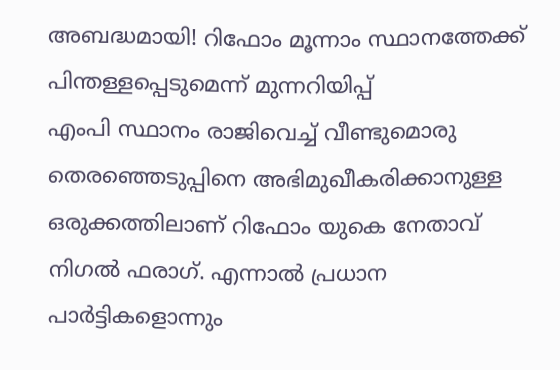അബദ്ധമായി! റിഫോം മൂന്നാം സ്ഥാനത്തേക്ക് പിന്തള്ളപ്പെടുമെന്ന് മുന്നറിയിപ്പ്
എംപി സ്ഥാനം രാജിവെച്ച് വീണ്ടുമൊരു തെരഞ്ഞെടുപ്പിനെ അഭിമുഖീകരിക്കാനുള്ള ഒരുക്കത്തിലാണ് റിഫോം യുകെ നേതാവ് നിഗല്‍ ഫരാഗ്. എന്നാല്‍ പ്രധാന പാര്‍ട്ടികളൊന്നും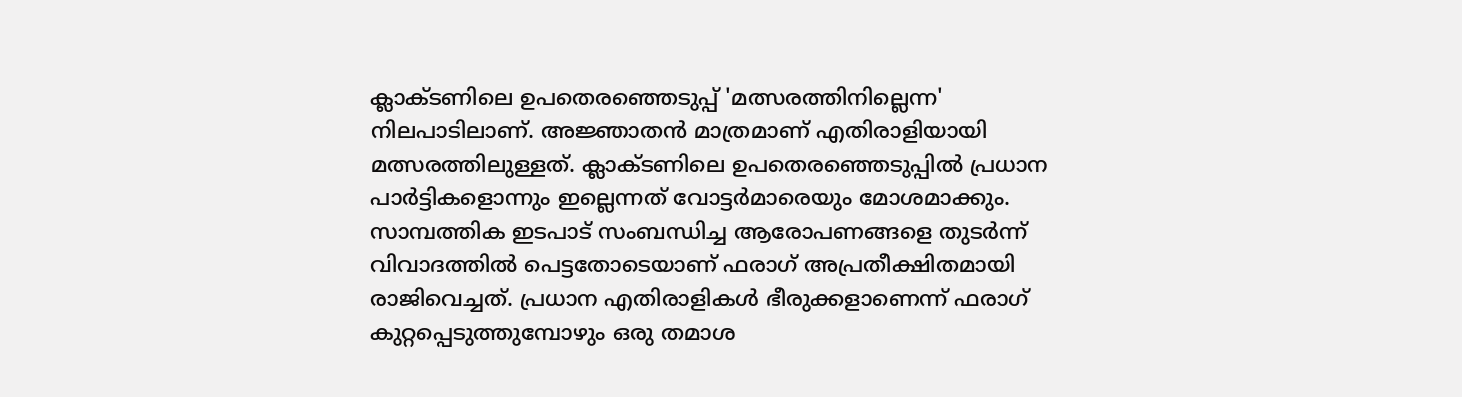ക്ലാക്ടണിലെ ഉപതെരഞ്ഞെടുപ്പ് 'മത്സരത്തിനില്ലെന്ന' നിലപാടിലാണ്. അജ്ഞാതന്‍ മാത്രമാണ് എതിരാളിയായി മത്സരത്തിലുള്ളത്. ക്ലാക്ടണിലെ ഉപതെരഞ്ഞെടുപ്പില്‍ പ്രധാന പാര്‍ട്ടികളൊന്നും ഇല്ലെന്നത് വോട്ടര്‍മാരെയും മോശമാക്കും. സാമ്പത്തിക ഇടപാട് സംബന്ധിച്ച ആരോപണങ്ങളെ തുടര്‍ന്ന് വിവാദത്തില്‍ പെട്ടതോടെയാണ് ഫരാഗ് അപ്രതീക്ഷിതമായി രാജിവെച്ചത്. പ്രധാന എതിരാളികള്‍ ഭീരുക്കളാണെന്ന് ഫരാഗ് കുറ്റപ്പെടുത്തുമ്പോഴും ഒരു തമാശ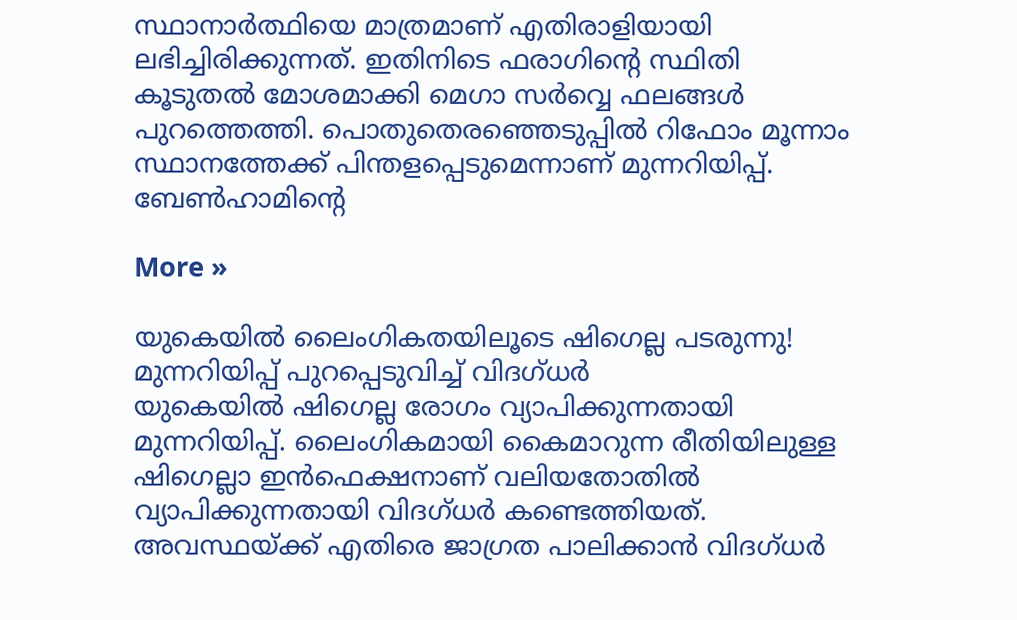സ്ഥാനാര്‍ത്ഥിയെ മാത്രമാണ് എതിരാളിയായി ലഭിച്ചിരിക്കുന്നത്. ഇതിനിടെ ഫരാഗിന്റെ സ്ഥിതി കൂടുതല്‍ മോശമാക്കി മെഗാ സര്‍വ്വെ ഫലങ്ങള്‍ പുറത്തെത്തി. പൊതുതെരഞ്ഞെടുപ്പില്‍ റിഫോം മൂന്നാം സ്ഥാനത്തേക്ക് പിന്തളപ്പെടുമെന്നാണ് മുന്നറിയിപ്പ്. ബേണ്‍ഹാമിന്റെ

More »

യുകെയില്‍ ലൈംഗികതയിലൂടെ ഷിഗെല്ല പടരുന്നു! മുന്നറിയിപ്പ് പുറപ്പെടുവിച്ച് വിദഗ്ധര്‍
യുകെയില്‍ ഷിഗെല്ല രോഗം വ്യാപിക്കുന്നതായി മുന്നറിയിപ്പ്. ലൈംഗികമായി കൈമാറുന്ന രീതിയിലുള്ള ഷിഗെല്ലാ ഇന്‍ഫെക്ഷനാണ് വലിയതോതില്‍ വ്യാപിക്കുന്നതായി വിദഗ്ധര്‍ കണ്ടെത്തിയത്. അവസ്ഥയ്ക്ക് എതിരെ ജാഗ്രത പാലിക്കാന്‍ വിദഗ്ധര്‍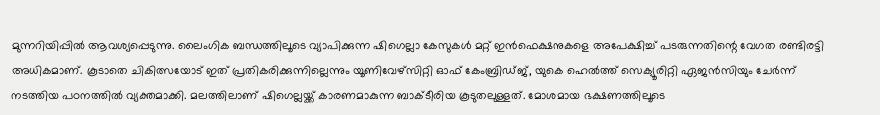മുന്നറിയിപ്പില്‍ ആവശ്യപ്പെടുന്നു. ലൈംഗിക ബന്ധത്തിലൂടെ വ്യാപിക്കുന്ന ഷിഗെല്ലാ കേസുകള്‍ മറ്റ് ഇന്‍ഫെക്ഷനുകളെ അപേക്ഷിച്ച് പടരുന്നതിന്റെ വേഗത രണ്ടിരട്ടി അധികമാണ്. കൂടാതെ ചികിത്സയോട് ഇത് പ്രതികരിക്കുന്നില്ലെന്നും യൂണിവേഴ്‌സിറ്റി ഓഫ് കേംബ്രിഡ്ജ്, യുകെ ഹെല്‍ത്ത് സെക്യൂരിറ്റി ഏജന്‍സിയും ചേര്‍ന്ന് നടത്തിയ പഠനത്തില്‍ വ്യക്തമാക്കി. മലത്തിലാണ് ഷിഗെല്ലയ്ക്ക് കാരണമാകുന്ന ബാക്ടീരിയ കൂടുതലുള്ളത്. മോശമായ ഭക്ഷണത്തിലൂടെ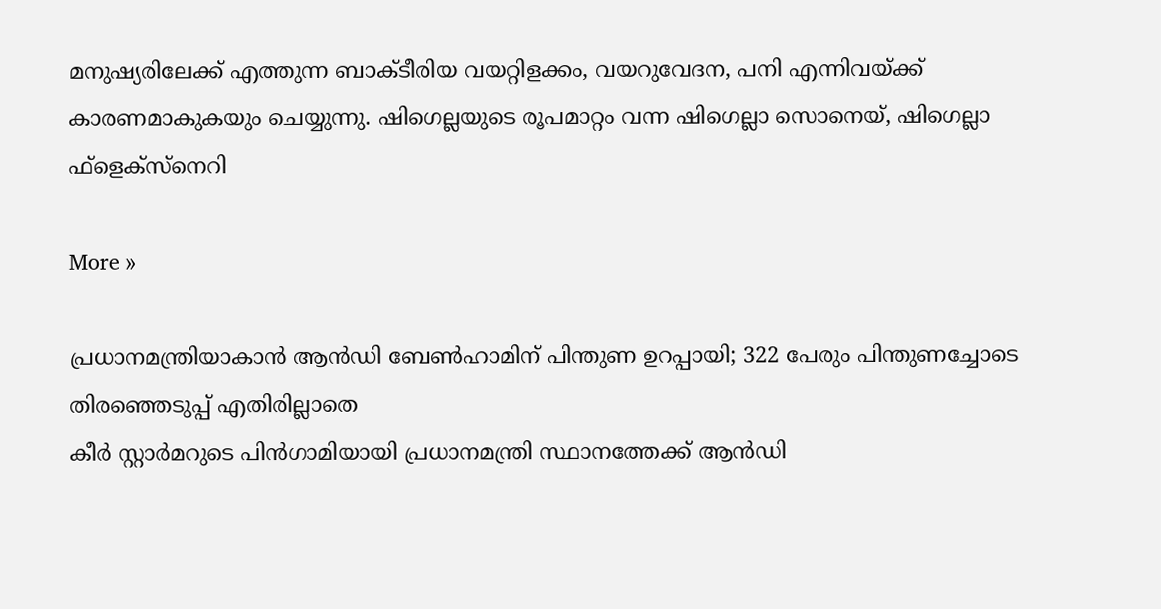മനുഷ്യരിലേക്ക് എത്തുന്ന ബാക്ടീരിയ വയറ്റിളക്കം, വയറുവേദന, പനി എന്നിവയ്ക്ക് കാരണമാകുകയും ചെയ്യുന്നു. ഷിഗെല്ലയുടെ രൂപമാറ്റം വന്ന ഷിഗെല്ലാ സൊനെയ്, ഷിഗെല്ലാ ഫ്‌ളെക്‌സ്‌നെറി

More »

പ്രധാനമന്ത്രിയാകാന്‍ ആന്‍ഡി ബേണ്‍ഹാമിന് പിന്തുണ ഉറപ്പായി; 322 പേരും പിന്തുണച്ചോടെ തിരഞ്ഞെടുപ്പ് എതിരില്ലാതെ
കീര്‍ സ്റ്റാര്‍മറുടെ പിന്‍ഗാമിയായി പ്രധാനമന്ത്രി സ്ഥാനത്തേക്ക് ആന്‍ഡി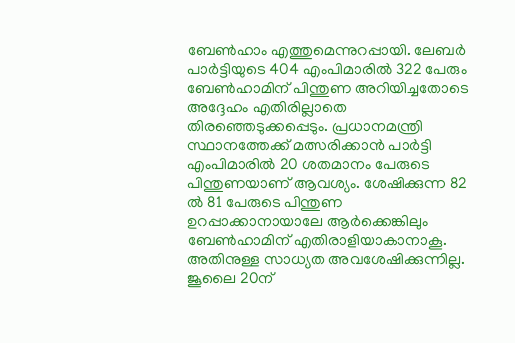ബേണ്‍ഹാം എത്തുമെന്നുറപ്പായി. ലേബര്‍ പാര്‍ട്ടിയുടെ 404 എംപിമാരില്‍ 322 പേരും ബേണ്‍ഹാമിന് പിന്തുണ അറിയിച്ചതോടെ അദ്ദേഹം എതിരില്ലാതെ തിരഞ്ഞെടുക്കപ്പെടും. പ്രധാനമന്ത്രി സ്ഥാനത്തേക്ക് മത്സരിക്കാന്‍ പാര്‍ട്ടി എംപിമാരില്‍ 20 ശതമാനം പേരുടെ പിന്തുണയാണ് ആവശ്യം. ശേഷിക്കുന്ന 82 ല്‍ 81 പേരുടെ പിന്തുണ ഉറപ്പാക്കാനായാലേ ആര്‍ക്കെങ്കിലും ബേണ്‍ഹാമിന് എതിരാളിയാകാനാകൂ. അതിനുള്ള സാധ്യത അവശേഷിക്കുന്നില്ല. ജൂലൈ 20ന്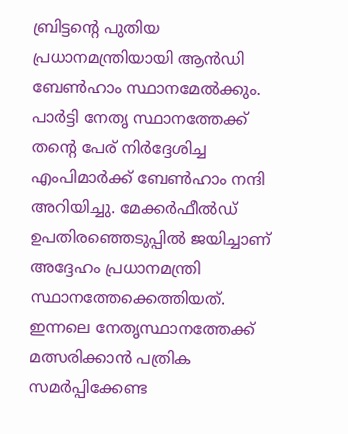ബ്രിട്ടന്റെ പുതിയ പ്രധാനമന്ത്രിയായി ആന്‍ഡി ബേണ്‍ഹാം സ്ഥാനമേല്‍ക്കും. പാര്‍ട്ടി നേതൃ സ്ഥാനത്തേക്ക് തന്റെ പേര് നിര്‍ദ്ദേശിച്ച എംപിമാര്‍ക്ക് ബേണ്‍ഹാം നന്ദി അറിയിച്ചു. മേക്കര്‍ഫീല്‍ഡ് ഉപതിരഞ്ഞെടുപ്പില്‍ ജയിച്ചാണ് അദ്ദേഹം പ്രധാനമന്ത്രി സ്ഥാനത്തേക്കെത്തിയത്. ഇന്നലെ നേതൃസ്ഥാനത്തേക്ക് മത്സരിക്കാന്‍ പത്രിക സമര്‍പ്പിക്കേണ്ട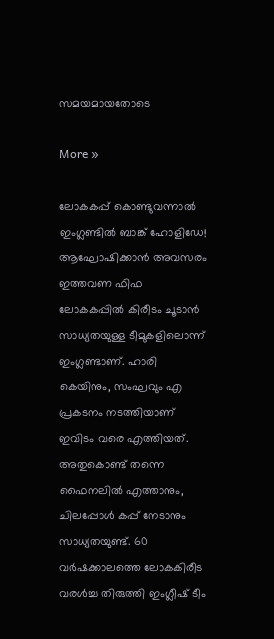സമയമായതോടെ

More »

ലോകകപ്പ് കൊണ്ടുവന്നാല്‍ ഇംഗ്ലണ്ടില്‍ ബാങ്ക് ഹോളിഡേ! ആഘോഷിക്കാന്‍ അവസരം
ഇത്തവണ ഫിഫ ലോകകപ്പില്‍ കിരീടം ചൂടാന്‍ സാധ്യതയുള്ള ടീമുകളിലൊന്ന് ഇംഗ്ലണ്ടാണ്. ഹാരി കെയിനും, സംഘവും എ പ്രകടനം നടത്തിയാണ് ഇവിടം വരെ എത്തിയത്. അതുകൊണ്ട് തന്നെ ഫൈനലില്‍ എത്താനും, ചിലപ്പോള്‍ കപ്പ് നേടാനും സാധ്യതയുണ്ട്. 60 വര്‍ഷക്കാലത്തെ ലോകകിരീട വരള്‍ച്ച തിരുത്തി ഇംഗ്ലീഷ് ടീം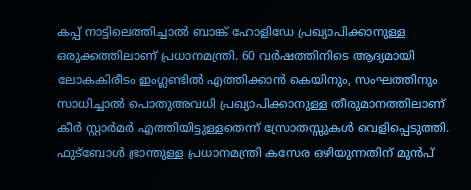കപ്പ് നാട്ടിലെത്തിച്ചാല്‍ ബാങ്ക് ഹോളിഡേ പ്രഖ്യാപിക്കാനുള്ള ഒരുക്കത്തിലാണ് പ്രധാനമന്ത്രി. 60 വര്‍ഷത്തിനിടെ ആദ്യമായി ലോകകിരീടം ഇംഗ്ലണ്ടില്‍ എത്തിക്കാന്‍ കെയിനും, സംഘത്തിനും സാധിച്ചാല്‍ പൊതുഅവധി പ്രഖ്യാപിക്കാനുള്ള തീരുമാനത്തിലാണ് കീര്‍ സ്റ്റാര്‍മര്‍ എത്തിയിട്ടുള്ളതെന്ന് സ്രോതസ്സുകള്‍ വെളിപ്പെടുത്തി. ഫുട്‌ബോള്‍ ഭ്രാന്തുള്ള പ്രധാനമന്ത്രി കസേര ഒഴിയുന്നതിന് മുന്‍പ്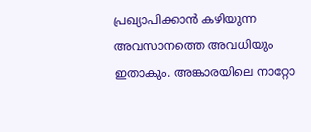പ്രഖ്യാപിക്കാന്‍ കഴിയുന്ന അവസാനത്തെ അവധിയും ഇതാകും. അങ്കാരയിലെ നാറ്റോ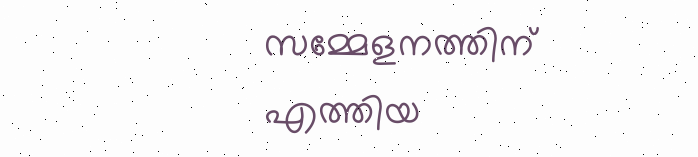സമ്മേളനത്തിന് എത്തിയ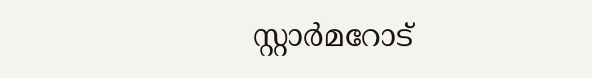സ്റ്റാര്‍മറോട്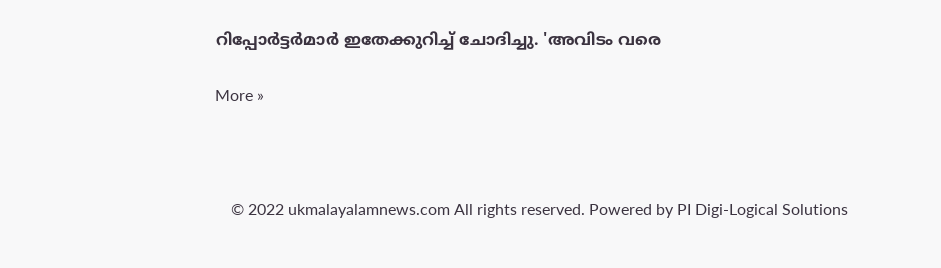റിപ്പോര്‍ട്ടര്‍മാര്‍ ഇതേക്കുറിച്ച് ചോദിച്ചു. 'അവിടം വരെ

More »



    © 2022 ukmalayalamnews.com All rights reserved. Powered by PI Digi-Logical Solutions